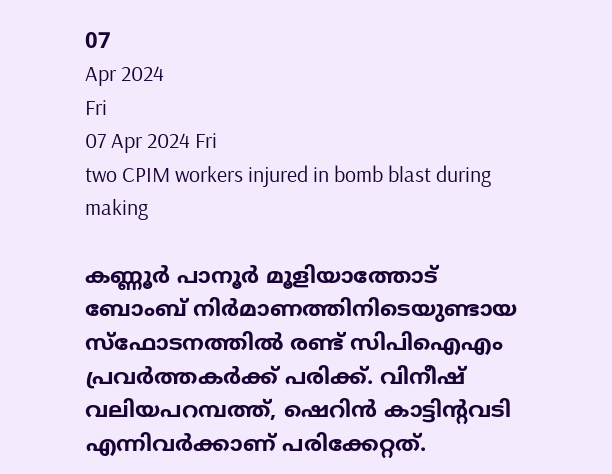07
Apr 2024
Fri
07 Apr 2024 Fri
two CPIM workers injured in bomb blast during making

കണ്ണൂര്‍ പാനൂര്‍ മൂളിയാത്തോട് ബോംബ് നിര്‍മാണത്തിനിടെയുണ്ടായ സ്‌ഫോടനത്തില്‍ രണ്ട് സിപിഐഎം പ്രവര്‍ത്തകര്‍ക്ക് പരിക്ക്. വിനീഷ് വലിയപറമ്പത്ത്, ഷെറിന്‍ കാട്ടിന്റവടി എന്നിവര്‍ക്കാണ് പരിക്കേറ്റത്.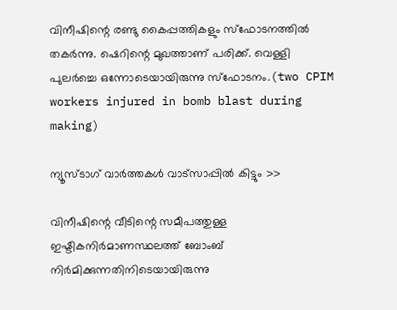വിനീഷിന്റെ രണ്ടു കൈപ്പത്തികളും സ്‌ഫോടനത്തില്‍ തകര്‍ന്നു. ഷെറിന്റെ മുഖത്താണ് പരിക്ക്. വെള്ളി പുലര്‍ച്ചെ ഒന്നോടെയായിരുന്നു സ്‌ഫോടനം.(two CPIM workers injured in bomb blast during making)

ന്യൂസ്ടാഗ് വാര്‍ത്തകള്‍ വാട്‌സാപ്പില്‍ കിട്ടും >>

വിനീഷിന്റെ വീടിന്റെ സമീപത്തുള്ള ഇഷ്ടികനിര്‍മാണസ്ഥലത്ത് ബോംബ് നിര്‍മിക്കുന്നതിനിടെയായിരുന്നു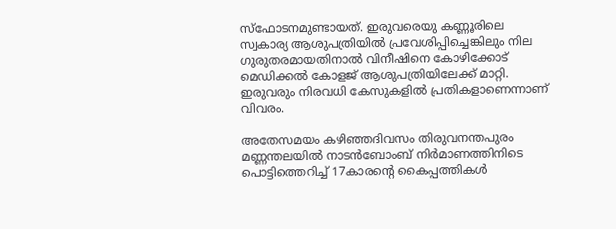സ്‌ഫോടനമുണ്ടായത്. ഇരുവരെയു കണ്ണൂരിലെ സ്വകാര്യ ആശുപത്രിയില്‍ പ്രവേശിപ്പിച്ചെങ്കിലും നില ഗുരുതരമായതിനാല്‍ വിനീഷിനെ കോഴിക്കോട് മെഡിക്കല്‍ കോളജ് ആശുപത്രിയിലേക്ക് മാറ്റി. ഇരുവരും നിരവധി കേസുകളില്‍ പ്രതികളാണെന്നാണ് വിവരം.

അതേസമയം കഴിഞ്ഞദിവസം തിരുവനന്തപുരം മണ്ണന്തലയില്‍ നാടന്‍ബോംബ് നിര്‍മാണത്തിനിടെ പൊട്ടിത്തെറിച്ച് 17കാരന്റെ കൈപ്പത്തികള്‍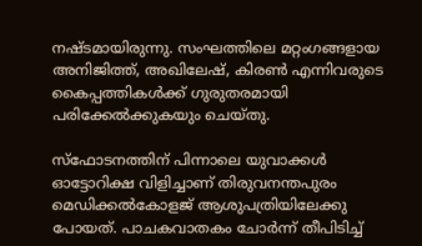നഷ്ടമായിരുന്നു. സംഘത്തിലെ മറ്റംഗങ്ങളായ അനിജിത്ത്, അഖിലേഷ്, കിരണ്‍ എന്നിവരുടെ കൈപ്പത്തികള്‍ക്ക് ഗുരുതരമായി പരിക്കേല്‍ക്കുകയും ചെയ്തു.

സ്ഫോടനത്തിന് പിന്നാലെ യുവാക്കള്‍ ഓട്ടോറിക്ഷ വിളിച്ചാണ് തിരുവനന്തപുരം മെഡിക്കല്‍കോളജ് ആശുപത്രിയിലേക്കു പോയത്. പാചകവാതകം ചോര്‍ന്ന് തീപിടിച്ച്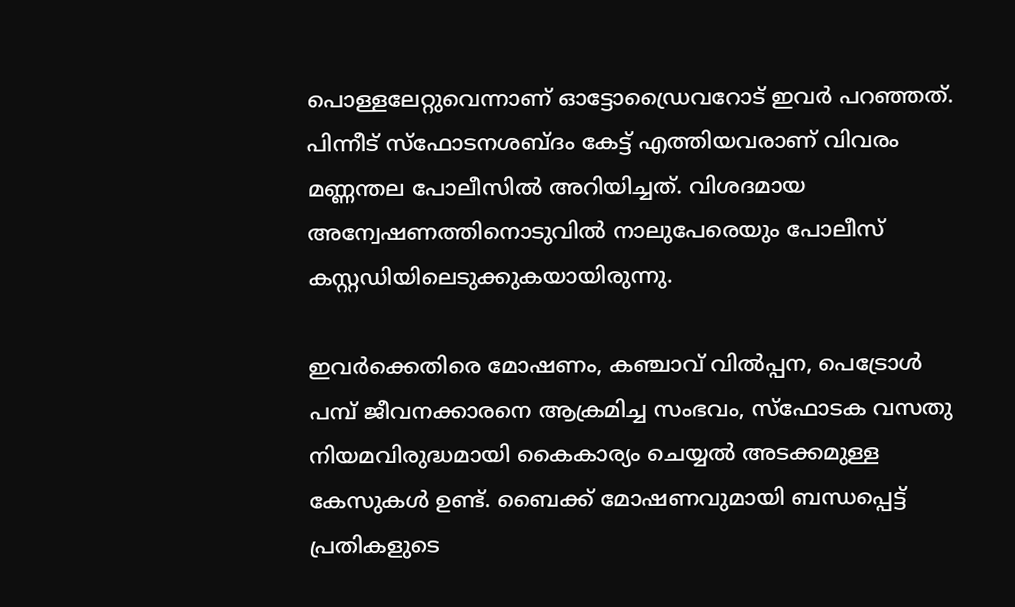പൊള്ളലേറ്റുവെന്നാണ് ഓട്ടോഡ്രൈവറോട് ഇവര്‍ പറഞ്ഞത്. പിന്നീട് സ്‌ഫോടനശബ്ദം കേട്ട് എത്തിയവരാണ് വിവരം മണ്ണന്തല പോലീസില്‍ അറിയിച്ചത്. വിശദമായ അന്വേഷണത്തിനൊടുവില്‍ നാലുപേരെയും പോലീസ് കസ്റ്റഡിയിലെടുക്കുകയായിരുന്നു.

ഇവര്‍ക്കെതിരെ മോഷണം, കഞ്ചാവ് വില്‍പ്പന, പെട്രോള്‍ പമ്പ് ജീവനക്കാരനെ ആക്രമിച്ച സംഭവം, സ്ഫോടക വസതു നിയമവിരുദ്ധമായി കൈകാര്യം ചെയ്യല്‍ അടക്കമുള്ള കേസുകള്‍ ഉണ്ട്. ബൈക്ക് മോഷണവുമായി ബന്ധപ്പെട്ട് പ്രതികളുടെ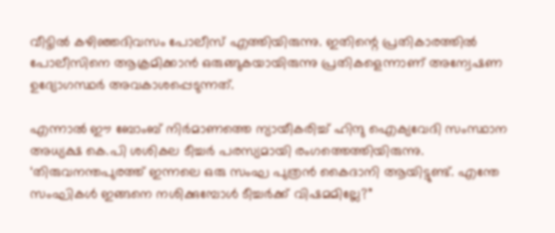വീട്ടില്‍ കഴിഞ്ഞദിവസം പോലീസ് എത്തിയിരുന്നു. ഇതിന്റെ പ്രതികാരത്തില്‍ പോലീസിനെ ആക്രമിക്കാന്‍ ഒരുങ്ങുകയായിരുന്നു പ്രതികളെന്നാണ് അന്വേഷണ ഉദ്യോഗസ്ഥര്‍ അവകാശപ്പെടുന്നത്.

എന്നാല്‍ ഈ ബോംബ് നിര്‍മാണത്തെ ന്യായീകരിച്ച് ഹിന്ദു ഐക്യവേദി സംസ്ഥാന അധ്യക്ഷ കെ.പി ശശികല ടീച്ചര്‍ പരസ്യമായി രംഗത്തെത്തിയിരുന്നു. ‘തിരുവനന്തപുരത്ത് ഇന്നലെ ഒരു സംഘ പുത്രന്‍ കൈദാനി ആയിട്ടുണ്ട്. എന്തേ സംഘികള്‍ ഇങ്ങനെ നശിക്കുമ്പോള്‍ ടീച്ചര്‍ക്ക് വിഷമമില്ലേ?”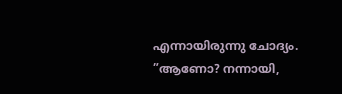എന്നായിരുന്നു ചോദ്യം. ”ആണോ? നന്നായി,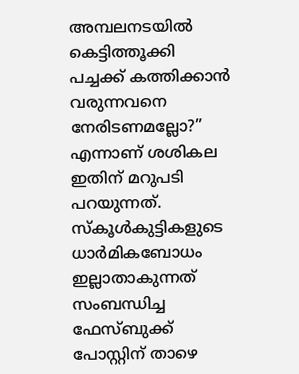അമ്പലനടയില്‍ കെട്ടിത്തൂക്കി പച്ചക്ക് കത്തിക്കാന്‍ വരുന്നവനെ നേരിടണമല്ലോ?” എന്നാണ് ശശികല ഇതിന് മറുപടി പറയുന്നത്. സ്‌കൂള്‍കുട്ടികളുടെ ധാര്‍മികബോധം ഇല്ലാതാകുന്നത് സംബന്ധിച്ച ഫേസ്ബുക്ക് പോസ്റ്റിന് താഴെ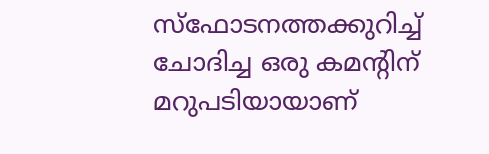സ്‌ഫോടനത്തക്കുറിച്ച് ചോദിച്ച ഒരു കമന്റിന് മറുപടിയായാണ്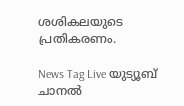ശശികലയുടെ പ്രതികരണം.

News Tag Live യുട്യൂബ് ചാനല്‍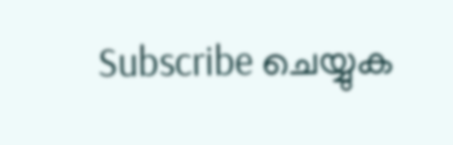Subscribe ചെയ്യുക